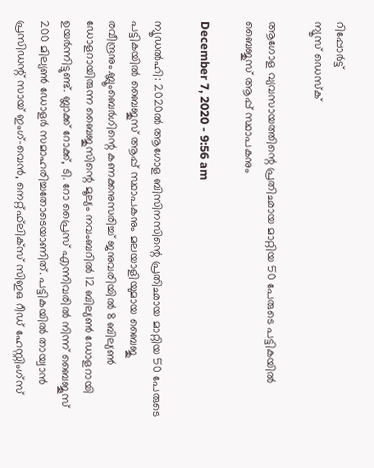റിപ്പോര്‍ട്ട്
ന്യൂസ് ഡെസ്ക്

ആഗോള വ്യവസായത്തിന്റെ പ്രതിഛായ മാറ്റിയ 50 പേരുടെ പട്ടികയില്‍ ബൈജുസ് ആപ്പ് സ്ഥാപകനും

December 7, 2020 - 9:56 am

ന്യൂഡല്‍ഹി: 2020ല്‍ ആഗോള ബിസിനസിന്റെ പ്രതിഛായ മാറ്റിയ 50 പേരുടെ പട്ടികയില്‍ ബൈജുസ് ആപ്പ് സ്ഥാപകനും മലയാളിയുമായ ബൈജു രവീന്ദ്രനും.ബ്ലൂംബെര്‍ഗിന്റെ കണക്കനുസരിച്ച് ജനുവരിയില്‍ 8 ബില്യണ്‍ ഡോളറായിരുന്ന ബൈജുസിന്റെ മൂല്യം നവംബറില്‍ 12 ബില്യണ്‍ ഡോളറായി ഉയര്‍ന്നിട്ടുണ്ട്. ബ്ലാക്ക് റോക്ക്, ടി. റോ പ്രൈസ് എന്നിവരില്‍ നിന്ന് ബൈജൂസ് 200 മില്യണ്‍ ഡോളര്‍ സമാഹരിച്ചതോടെയാണിത്. പട്ടികയില്‍ തായ്വാന്‍ പ്രസിഡന്റ് സായ് ഇംഗ്-വെന്‍, നെറ്റ്ഫ്‌ലിക്‌സ് സിഇഒ റീഡ് ഹേസ്റ്റിംഗ്‌സ്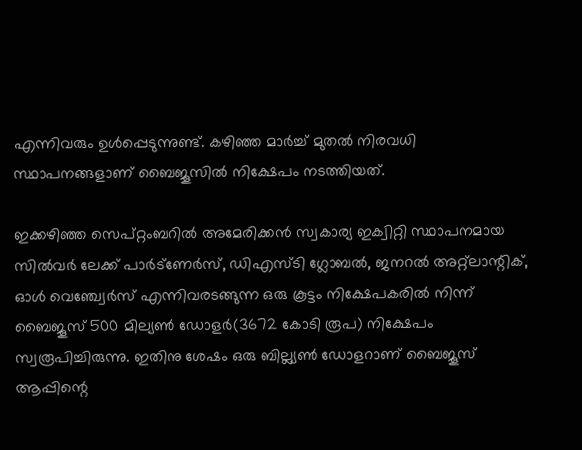എന്നിവരും ഉള്‍പ്പെടുന്നുണ്ട്. കഴിഞ്ഞ മാര്‍ച്ച് മുതല്‍ നിരവധി സ്ഥാപനങ്ങളാണ് ബൈജൂസില്‍ നിക്ഷേപം നടത്തിയത്.

ഇക്കഴിഞ്ഞ സെപ്റ്റംബറില്‍ അമേരിക്കന്‍ സ്വകാര്യ ഇക്വിറ്റി സ്ഥാപനമായ സില്‍വര്‍ ലേക്ക് പാര്‍ട്‌ണേര്‍സ്, ഡിഎസ്ടി ഗ്ലോബല്‍, ജനറല്‍ അറ്റ്ലാന്റിക്, ഓള്‍ വെഞ്ച്വേര്‍സ് എന്നിവരടങ്ങുന്ന ഒരു കൂട്ടം നിക്ഷേപകരില്‍ നിന്ന് ബൈജൂസ് 500 മില്യണ്‍ ഡോളര്‍(3672 കോടി രൂപ) നിക്ഷേപം സ്വരൂപിച്ചിരുന്നു. ഇതിനു ശേഷം ഒരു ബില്ല്യണ്‍ ഡോളറാണ് ബൈജൂസ് ആപ്പിന്റെ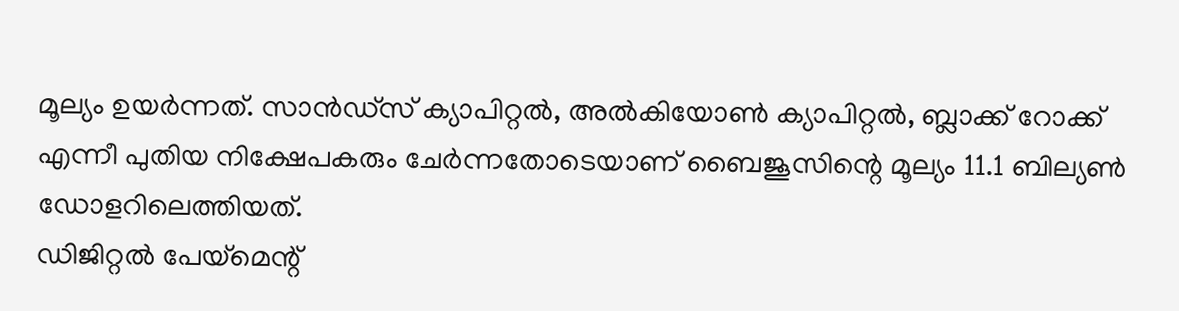മൂല്യം ഉയര്‍ന്നത്. സാന്‍ഡ്സ് ക്യാപിറ്റല്‍, അല്‍കിയോണ്‍ ക്യാപിറ്റല്‍, ബ്ലാക്ക് റോക്ക് എന്നീ പുതിയ നിക്ഷേപകരും ചേര്‍ന്നതോടെയാണ് ബൈജൂസിന്റെ മൂല്യം 11.1 ബില്യണ്‍ ഡോളറിലെത്തിയത്.
ഡിജിറ്റല്‍ പേയ്‌മെന്റ്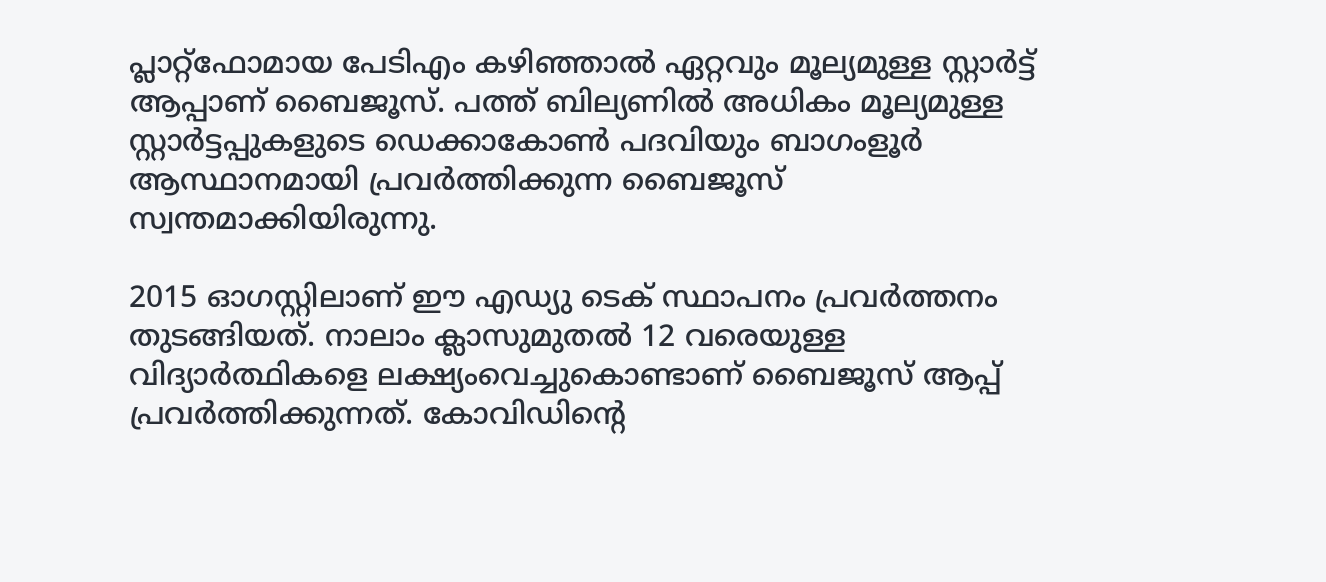പ്ലാറ്റ്‌ഫോമായ പേടിഎം കഴിഞ്ഞാല്‍ ഏറ്റവും മൂല്യമുള്ള സ്റ്റാര്‍ട്ട് ആപ്പാണ് ബൈജൂസ്. പത്ത് ബില്യണില്‍ അധികം മൂല്യമുള്ള സ്റ്റാര്‍ട്ടപ്പുകളുടെ ഡെക്കാകോണ്‍ പദവിയും ബാഗംളൂര്‍ ആസ്ഥാനമായി പ്രവര്‍ത്തിക്കുന്ന ബൈജൂസ് സ്വന്തമാക്കിയിരുന്നു.

2015 ഓഗസ്റ്റിലാണ് ഈ എഡ്യു ടെക് സ്ഥാപനം പ്രവര്‍ത്തനം തുടങ്ങിയത്. നാലാം ക്ലാസുമുതല്‍ 12 വരെയുള്ള വിദ്യാര്‍ത്ഥികളെ ലക്ഷ്യംവെച്ചുകൊണ്ടാണ് ബൈജൂസ് ആപ്പ് പ്രവര്‍ത്തിക്കുന്നത്. കോവിഡിന്റെ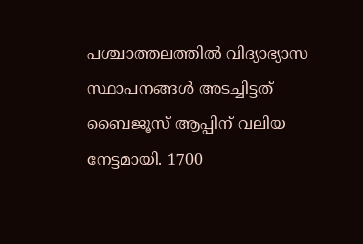പശ്ചാത്തലത്തില്‍ വിദ്യാഭ്യാസ സ്ഥാപനങ്ങള്‍ അടച്ചിട്ടത് ബൈജൂസ് ആപ്പിന് വലിയ നേട്ടമായി. 1700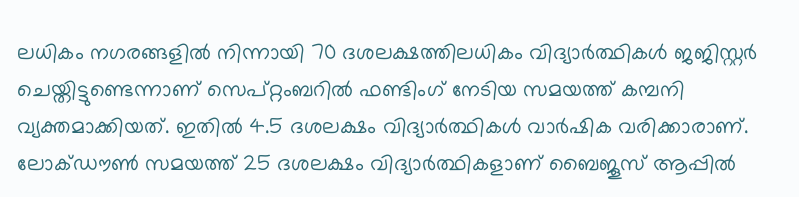ലധികം നഗരങ്ങളില്‍ നിന്നായി 70 ദശലക്ഷത്തിലധികം വിദ്യാര്‍ത്ഥികള്‍ ജജിസ്റ്റര്‍ ചെയ്തിട്ടുണ്ടെന്നാണ് സെപ്റ്റംബറില്‍ ഫണ്ടിംഗ് നേടിയ സമയത്ത് കമ്പനി വ്യക്തമാക്കിയത്. ഇതില്‍ 4.5 ദശലക്ഷം വിദ്യാര്‍ത്ഥികള്‍ വാര്‍ഷിക വരിക്കാരാണ്. ലോക്ഡൗണ്‍ സമയത്ത് 25 ദശലക്ഷം വിദ്യാര്‍ത്ഥികളാണ് ബൈജൂസ് ആപ്പില്‍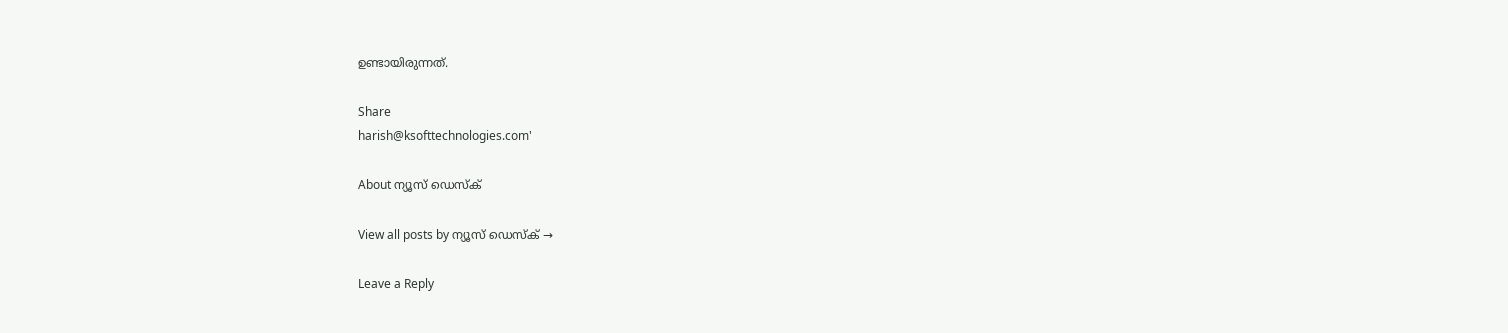ഉണ്ടായിരുന്നത്.

Share
harish@ksofttechnologies.com'

About ന്യൂസ് ഡെസ്ക്

View all posts by ന്യൂസ് ഡെസ്ക് →

Leave a Reply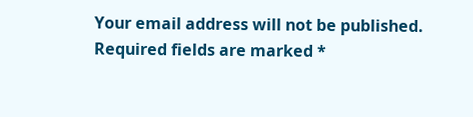Your email address will not be published. Required fields are marked *